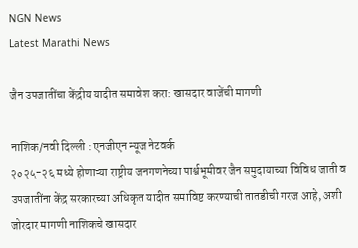NGN News
Latest Marathi News

जैन उपजातींचा केंद्रीय यादीत समावेश करा: खासदार वाजेंची मागणी

नाशिक/नवी दिल्ली : एनजीएन न्यूज नेटवर्क
२०२५-२६ मध्ये होणाऱ्या राष्ट्रीय जनगणनेच्या पार्श्वभूमीवर जैन समुदायाच्या विविध जाती व उपजातींना केंद्र सरकारच्या अधिकृत यादीत समाविष्ट करण्याची तातडीची गरज आहे, अशी जोरदार मागणी नाशिकचे खासदार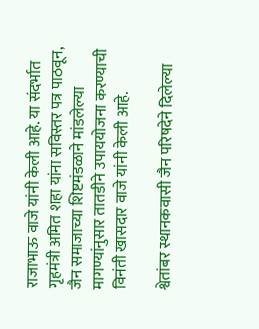राजाभाऊ वाजे यांनी केली आहे. या संदर्भात गृहमंत्री अमित शहा यांना सविस्तर पत्र पाठवून, जैन समाजाच्या शिष्टमंडळाने मांडलेल्या मागण्यांनुसार तातडीने उपाययोजना करण्याची विनंती खासदार वाजे यांनी केली आहे.

श्वेतांबर स्थानकवासी जैन परिषदेने दिलेल्या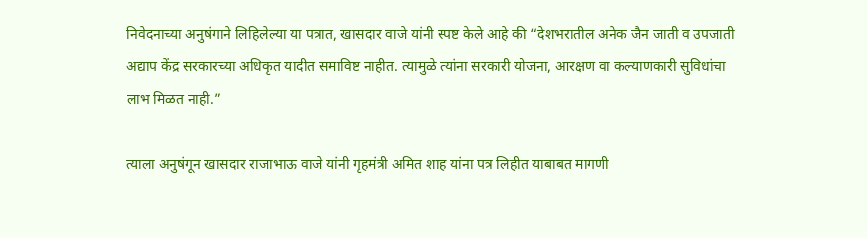निवेदनाच्या अनुषंगाने लिहिलेल्या या पत्रात, खासदार वाजे यांनी स्पष्ट केले आहे की “देशभरातील अनेक जैन जाती व उपजाती अद्याप केंद्र सरकारच्या अधिकृत यादीत समाविष्ट नाहीत. त्यामुळे त्यांना सरकारी योजना, आरक्षण वा कल्याणकारी सुविधांचा लाभ मिळत नाही.”

त्याला अनुषंगून खासदार राजाभाऊ वाजे यांनी गृहमंत्री अमित शाह यांना पत्र लिहीत याबाबत मागणी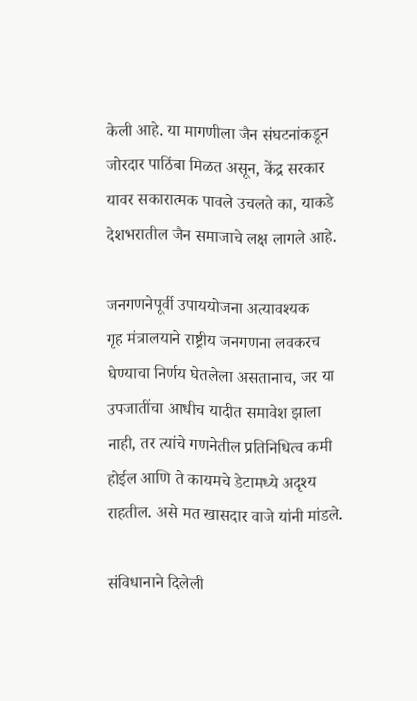केली आहे. या मागणीला जैन संघटनांकडून जोरदार पाठिंबा मिळत असून, केंद्र सरकार यावर सकारात्मक पावले उचलते का, याकडे देशभरातील जैन समाजाचे लक्ष लागले आहे.

जनगणनेपूर्वी उपाययोजना अत्यावश्यक
गृह मंत्रालयाने राष्ट्रीय जनगणना लवकरच घेण्याचा निर्णय घेतलेला असतानाच, जर या उपजातींचा आधीच यादीत समावेश झाला नाही, तर त्यांचे गणनेतील प्रतिनिधित्व कमी होईल आणि ते कायमचे डेटामध्ये अदृश्य राहतील. असे मत खासदार वाजे यांनी मांडले.

संविधानाने दिलेली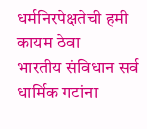धर्मनिरपेक्षतेची हमी कायम ठेवा
भारतीय संविधान सर्व धार्मिक गटांना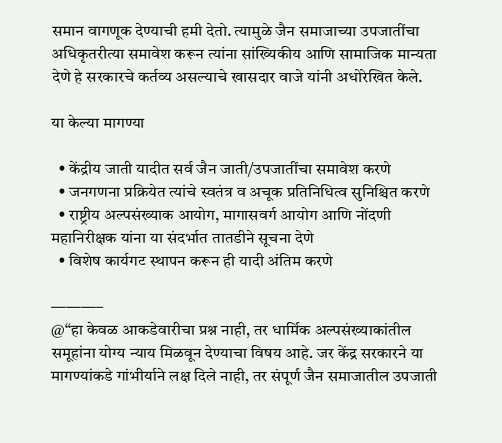समान वागणूक देण्याची हमी देतो. त्यामुळे जैन समाजाच्या उपजातींचा अधिकृतरीत्या समावेश करून त्यांना सांख्यिकीय आणि सामाजिक मान्यता देणे हे सरकारचे कर्तव्य असल्याचे खासदार वाजे यांनी अधोरेखित केले.

या केल्या मागण्या

  • केंद्रीय जाती यादीत सर्व जैन जाती/उपजातींचा समावेश करणे
  • जनगणना प्रक्रियेत त्यांचे स्वतंत्र व अचूक प्रतिनिधित्व सुनिश्चित करणे
  • राष्ट्रीय अल्पसंख्याक आयोग, मागासवर्ग आयोग आणि नोंदणी महानिरीक्षक यांना या संदर्भात तातडीने सूचना देणे
  • विशेष कार्यगट स्थापन करून ही यादी अंतिम करणे

———–
@“हा केवळ आकडेवारीचा प्रश्न नाही, तर धार्मिक अल्पसंख्याकांतील समूहांना योग्य न्याय मिळवून देण्याचा विषय आहे. जर केंद्र सरकारने या मागण्यांकडे गांभीर्याने लक्ष दिले नाही, तर संपूर्ण जैन समाजातील उपजाती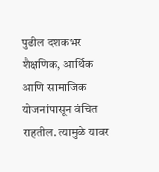पुढील दशकभर शैक्षणिक, आर्थिक आणि सामाजिक योजनांपासून वंचित राहतील. त्यामुळे यावर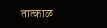तात्काळ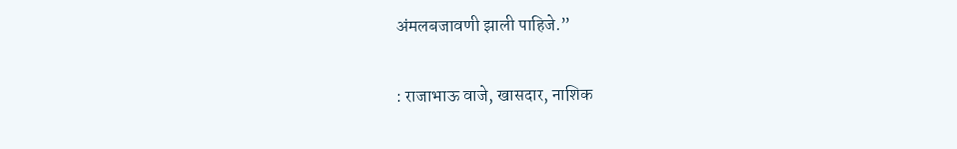अंमलबजावणी झाली पाहिजे.”

: राजाभाऊ वाजे, खासदार, नाशिक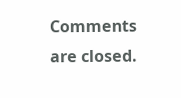Comments are closed.